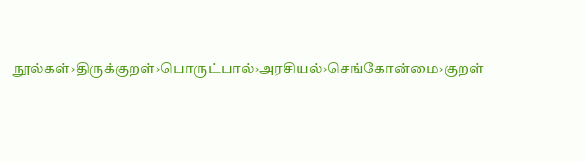நூல்கள்›திருக்குறள்›பொருட்பால்›அரசியல்›செங்கோன்மை›குறள்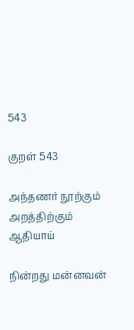543

குறள் 543

அந்தணர் நூற்கும் அறத்திற்கும் ஆதியாய்

நின்றது மன்னவன்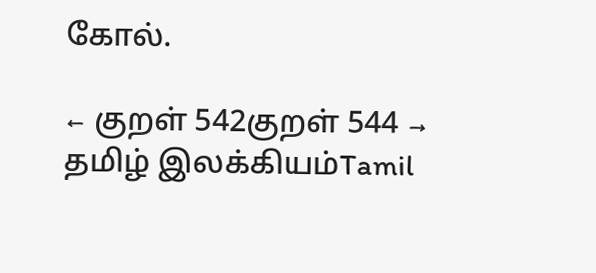கோல்.

← குறள் 542குறள் 544 →
தமிழ் இலக்கியம்Tamil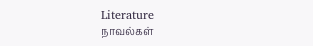Literature
நாவல்கள்